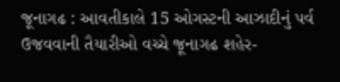જૂનાગઢ : આવતીકાલે 15 ઓગસ્ટની આઝાદીનું પર્વ ઉજવવાની તૈયારીઓ વચ્ચે જૂનાગઢ શહેર-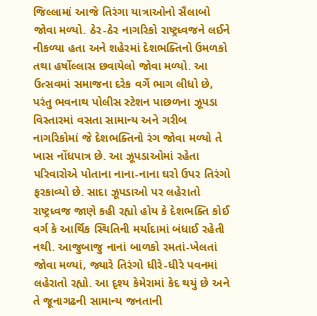જિલ્લામાં આજે તિરંગા યાત્રાઓનો સૈલાબો જોવા મળ્યો. ઠેર-ઠેર નાગરિકો રાષ્ટ્રધ્વજને લઈને નીકળ્યા હતા અને શહેરમાં દેશભક્તિનો ઉમળકો તથા હર્ષોલ્લાસ છવાયેલો જોવા મળ્યો. આ ઉત્સવમાં સમાજના દરેક વર્ગે ભાગ લીધો છે, પરંતુ ભવનાથ પોલીસ સ્ટેશન પાછળના ઝૂપડા વિસ્તારમાં વસતા સામાન્ય અને ગરીબ નાગરિકોમાં જે દેશભક્તિનો રંગ જોવા મળ્યો તે ખાસ નોંધપાત્ર છે. આ ઝૂપડાઓમાં રહેતા પરિવારોએ પોતાના નાના-નાના ઘરો ઉપર તિરંગો ફરકાવ્યો છે. સાદા ઝૂપડાઓ પર લહેરાતો રાષ્ટ્રધ્વજ જાણે કહી રહ્યો હોય કે દેશભક્તિ કોઈ વર્ગ કે આર્થિક સ્થિતિની મર્યાદામાં બંધાઈ રહેતી નથી. આજુબાજુ નાનાં બાળકો રમતાં-ખેલતાં જોવા મળ્યાં, જ્યારે તિરંગો ધીરે-ધીરે પવનમાં લહેરાતો રહ્યો. આ દૃશ્ય કેમેરામાં કેદ થયું છે અને તે જૂનાગઢની સામાન્ય જનતાની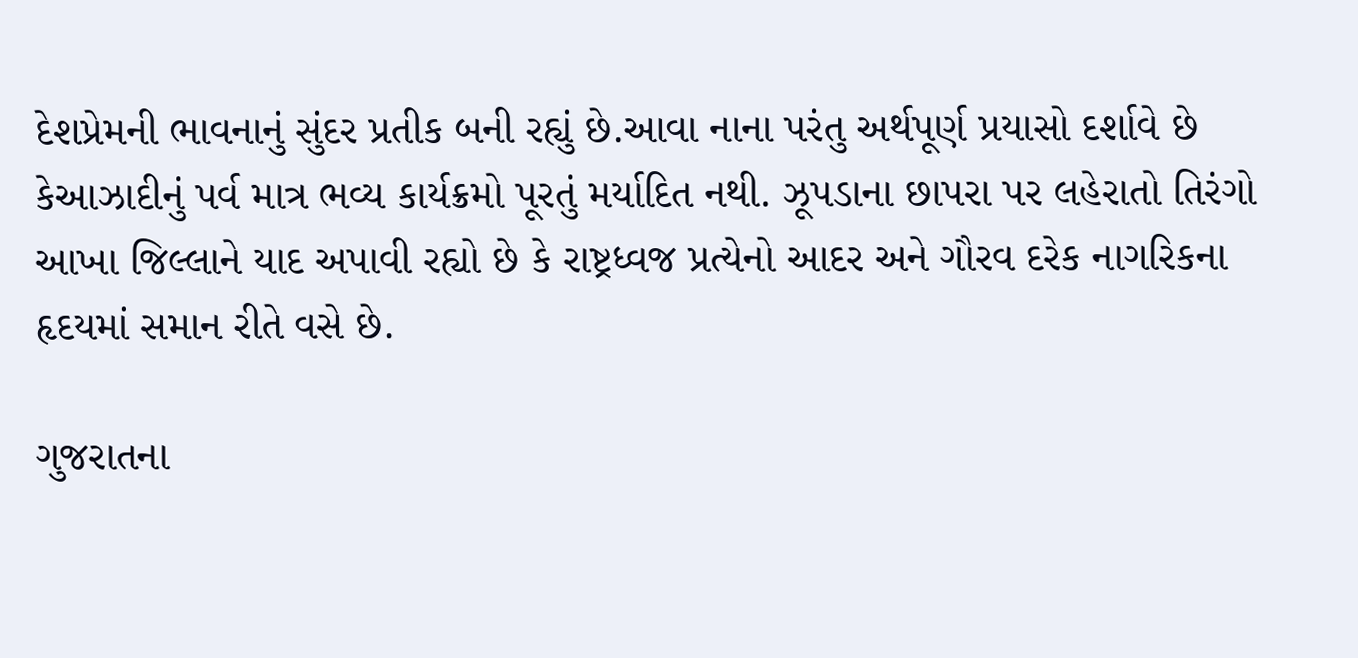દેશપ્રેમની ભાવનાનું સુંદર પ્રતીક બની રહ્યું છે.આવા નાના પરંતુ અર્થપૂર્ણ પ્રયાસો દર્શાવે છે કેઆઝાદીનું પર્વ માત્ર ભવ્ય કાર્યક્રમો પૂરતું મર્યાદિત નથી. ઝૂપડાના છાપરા પર લહેરાતો તિરંગો આખા જિલ્લાને યાદ અપાવી રહ્યો છે કે રાષ્ટ્રધ્વજ પ્રત્યેનો આદર અને ગૌરવ દરેક નાગરિકના હૃદયમાં સમાન રીતે વસે છે.

ગુજરાતના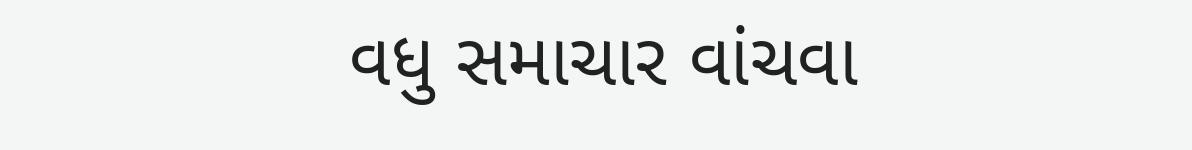વધુ સમાચાર વાંચવા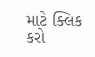માટે ક્લિક કરો